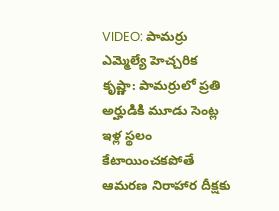VIDEO: పామర్రు ఎమ్మెల్యే హెచ్చరిక
కృష్ణా: పామర్రులో ప్రతి అర్హుడికి మూడు సెంట్ల ఇళ్ల స్థలం కేటాయించకపోతే ఆమరణ నిరాహార దీక్షకు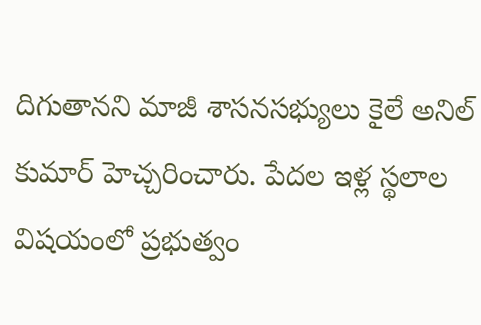దిగుతానని మాజీ శాసనసభ్యులు కైలే అనిల్ కుమార్ హెచ్చరించారు. పేదల ఇళ్ల స్థలాల విషయంలో ప్రభుత్వం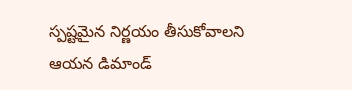స్పష్టమైన నిర్ణయం తీసుకోవాలని ఆయన డిమాండ్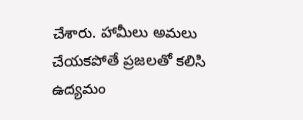చేశారు. హామీలు అమలు చేయకపోతే ప్రజలతో కలిసి ఉద్యమం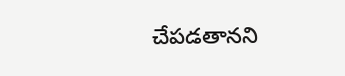చేపడతానని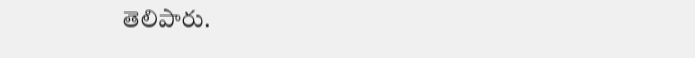తెలిపారు.